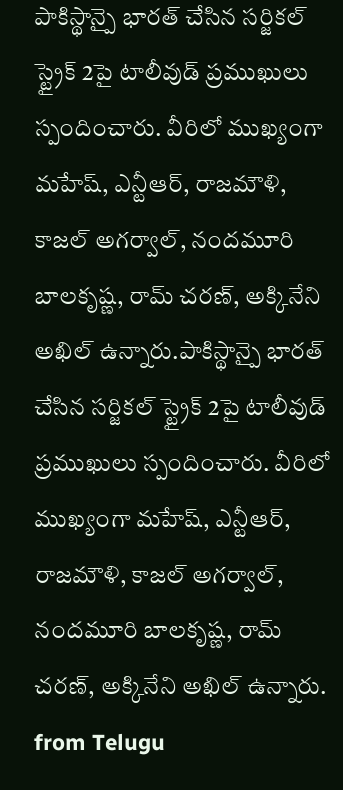పాకిస్థాన్పై భారత్ చేసిన సర్జికల్ స్ట్రైక్ 2పై టాలీవుడ్ ప్రముఖులు స్పందించారు. వీరిలో ముఖ్యంగా మహేష్, ఎన్టీఆర్, రాజమౌళి, కాజల్ అగర్వాల్, నందమూరి బాలకృష్ణ, రామ్ చరణ్, అక్కినేని అఖిల్ ఉన్నారు.పాకిస్థాన్పై భారత్ చేసిన సర్జికల్ స్ట్రైక్ 2పై టాలీవుడ్ ప్రముఖులు స్పందించారు. వీరిలో ముఖ్యంగా మహేష్, ఎన్టీఆర్, రాజమౌళి, కాజల్ అగర్వాల్, నందమూరి బాలకృష్ణ, రామ్ చరణ్, అక్కినేని అఖిల్ ఉన్నారు.
from Telugu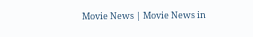Movie News | Movie News in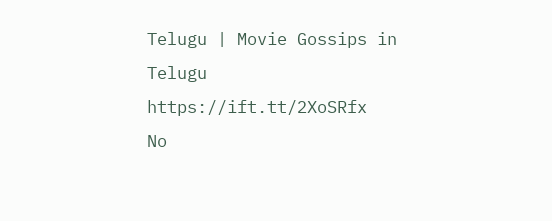Telugu | Movie Gossips in Telugu https://ift.tt/2XoSRfx
No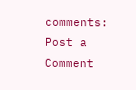comments:
Post a Comment